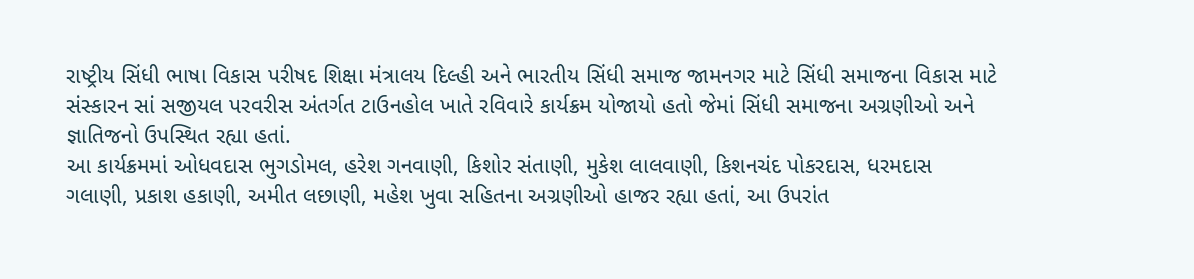રાષ્ટ્રીય સિંધી ભાષા વિકાસ પરીષદ શિક્ષા મંત્રાલય દિલ્હી અને ભારતીય સિંધી સમાજ જામનગર માટે સિંધી સમાજના વિકાસ માટે સંસ્કારન સાં સજીયલ પરવરીસ અંતર્ગત ટાઉનહોલ ખાતે રવિવારે કાર્યક્રમ યોજાયો હતો જેમાં સિંધી સમાજના અગ્રણીઓ અને જ્ઞાતિજનો ઉપસ્થિત રહ્યા હતાં.
આ કાર્યક્રમમાં ઓધવદાસ ભુગડોમલ, હરેશ ગનવાણી, કિશોર સંતાણી, મુકેશ લાલવાણી, કિશનચંદ પોકરદાસ, ધરમદાસ ગલાણી, પ્રકાશ હકાણી, અમીત લછાણી, મહેશ ખુવા સહિતના અગ્રણીઓ હાજર રહ્યા હતાં, આ ઉપરાંત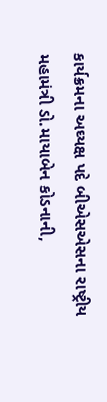કાર્યક્રમના અઘ્યક્ષ પદે બીએસએસના રાષ્ટ્રીય મહામંત્રી ડો.માયાબેન કોડનાની,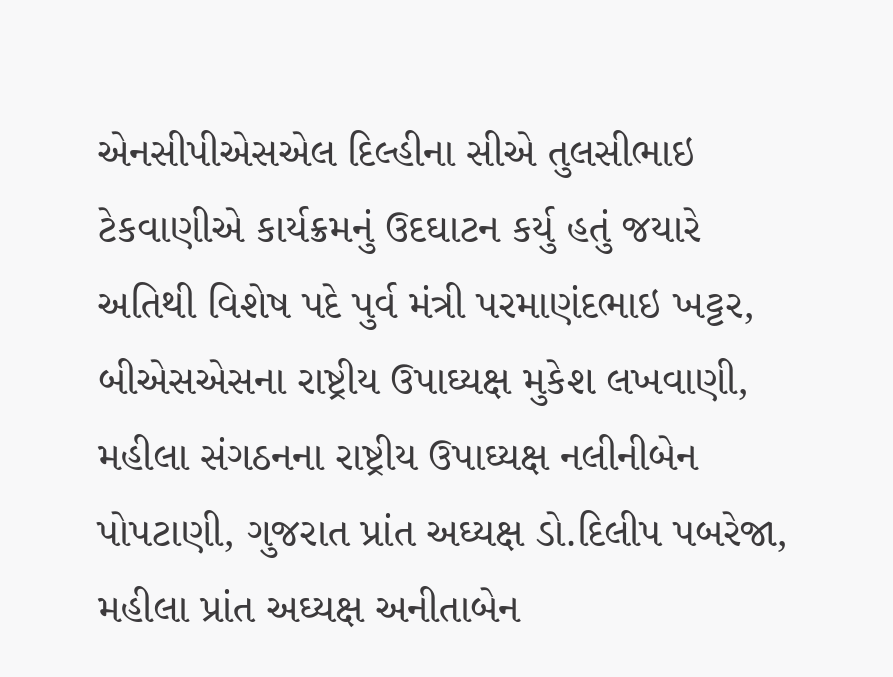એનસીપીએસએલ દિલ્હીના સીએ તુલસીભાઇ ટેકવાણીએ કાર્યક્રમનું ઉદઘાટન કર્યુ હતું જયારે અતિથી વિશેષ પદે પુર્વ મંત્રી પરમાણંદભાઇ ખટ્ટર, બીએસએસના રાષ્ટ્રીય ઉપાઘ્યક્ષ મુકેશ લખવાણી, મહીલા સંગઠનના રાષ્ટ્રીય ઉપાઘ્યક્ષ નલીનીબેન પોપટાણી, ગુજરાત પ્રાંત અઘ્યક્ષ ડો.દિલીપ પબરેજા, મહીલા પ્રાંત અઘ્યક્ષ અનીતાબેન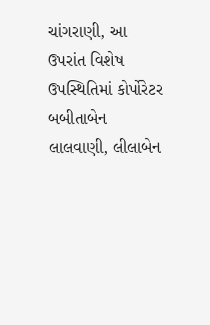ચાંગરાણી, આ ઉપરાંત વિશેષ ઉપસ્થિતિમાં કોર્પોરેટર બબીતાબેન લાલવાણી, લીલાબેન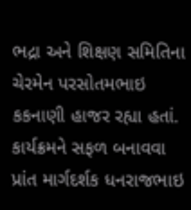ભદ્રા અને શિક્ષણ સમિતિના ચેરમેન પરસોતમભાઇ કકનાણી હાજર રહ્યા હતાં.
કાર્યક્રમને સફળ બનાવવા પ્રાંત માર્ગદર્શક ધનરાજભાઇ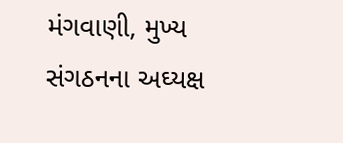મંગવાણી, મુખ્ય સંગઠનના અઘ્યક્ષ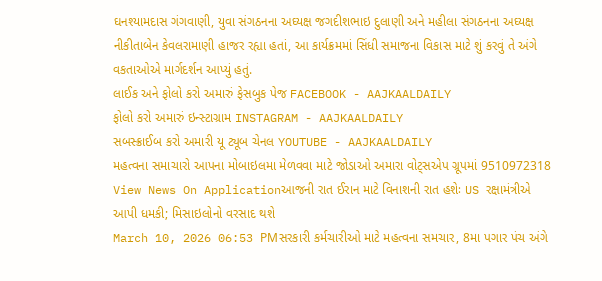ઘનશ્યામદાસ ગંગવાણી, યુવા સંગઠનના અઘ્યક્ષ જગદીશભાઇ દુલાણી અને મહીલા સંગઠનના અઘ્યક્ષ નીકીતાબેન કેવલરામાણી હાજર રહ્યા હતાં, આ કાર્યક્રમમાં સિંધી સમાજના વિકાસ માટે શું કરવું તે અંગે વકતાઓએ માર્ગદર્શન આપ્યું હતું.
લાઈક અને ફોલો કરો અમારું ફેસબુક પેજ FACEBOOK - AAJKAALDAILY
ફોલો કરો અમારું ઇન્સ્ટાગ્રામ INSTAGRAM - AAJKAALDAILY
સબસ્ક્રાઈબ કરો અમારી યૂ ટ્યૂબ ચેનલ YOUTUBE - AAJKAALDAILY
મહત્વના સમાચારો આપના મોબાઇલમા મેળવવા માટે જોડાઓ અમારા વોટ્સએપ ગ્રૂપમાં 9510972318
View News On Applicationઆજની રાત ઈરાન માટે વિનાશની રાત હશેઃ US રક્ષામંત્રીએ આપી ધમકી; મિસાઇલોનો વરસાદ થશે
March 10, 2026 06:53 PMસરકારી કર્મચારીઓ માટે મહત્વના સમચાર, 8મા પગાર પંચ અંગે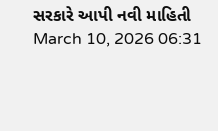સરકારે આપી નવી માહિતી
March 10, 2026 06:31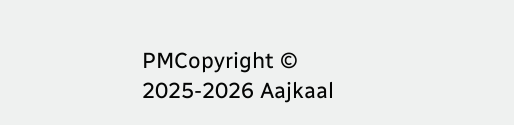PMCopyright © 2025-2026 Aajkaal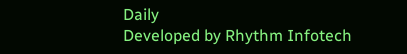Daily
Developed by Rhythm Infotech